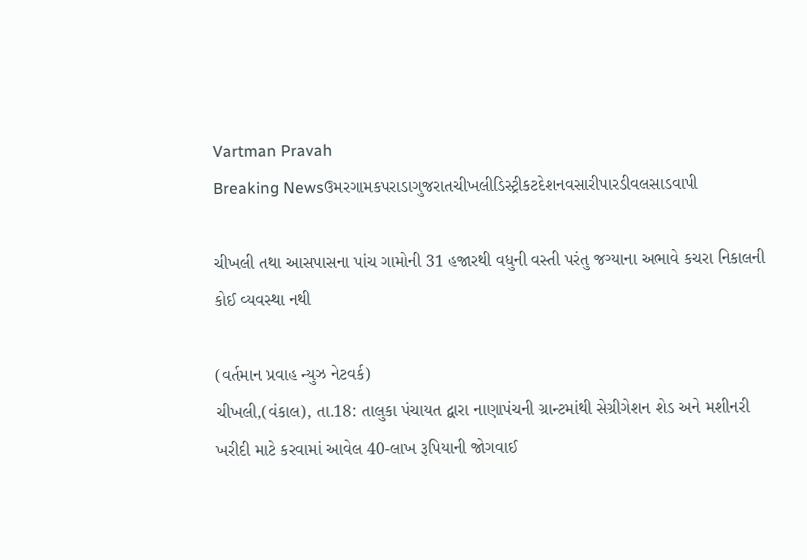Vartman Pravah
Breaking Newsઉમરગામકપરાડાગુજરાતચીખલીડિસ્ટ્રીકટદેશનવસારીપારડીવલસાડવાપી

ચીખલી તથા આસપાસના પાંચ ગામોની 31 હજારથી વધુની વસ્‍તી પરંતુ જગ્‍યાના અભાવે કચરા નિકાલની કોઈ વ્‍યવસ્‍થા નથી

(વર્તમાન પ્રવાહ ન્‍યુઝ નેટવર્ક)
ચીખલી,(વંકાલ), તા.18: તાલુકા પંચાયત દ્વારા નાણાપંચની ગ્રાન્‍ટમાંથી સેગ્રીગેશન શેડ અને મશીનરી ખરીદી માટે કરવામાં આવેલ 40-લાખ રૂપિયાની જોગવાઈ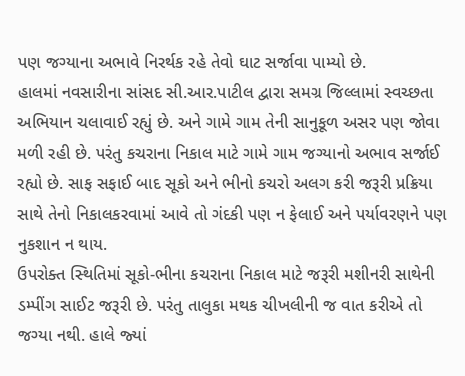પણ જગ્‍યાના અભાવે નિરર્થક રહે તેવો ઘાટ સર્જાવા પામ્‍યો છે.
હાલમાં નવસારીના સાંસદ સી.આર.પાટીલ દ્વારા સમગ્ર જિલ્લામાં સ્‍વચ્‍છતા અભિયાન ચલાવાઈ રહ્યું છે. અને ગામે ગામ તેની સાનુકૂળ અસર પણ જોવા મળી રહી છે. પરંતુ કચરાના નિકાલ માટે ગામે ગામ જગ્‍યાનો અભાવ સર્જાઈ રહ્યો છે. સાફ સફાઈ બાદ સૂકો અને ભીનો કચરો અલગ કરી જરૂરી પ્રક્રિયા સાથે તેનો નિકાલકરવામાં આવે તો ગંદકી પણ ન ફેલાઈ અને પર્યાવરણને પણ નુકશાન ન થાય.
ઉપરોક્‍ત સ્‍થિતિમાં સૂકો-ભીના કચરાના નિકાલ માટે જરૂરી મશીનરી સાથેની ડમ્‍પીંગ સાઈટ જરૂરી છે. પરંતુ તાલુકા મથક ચીખલીની જ વાત કરીએ તો જગ્‍યા નથી. હાલે જ્‍યાં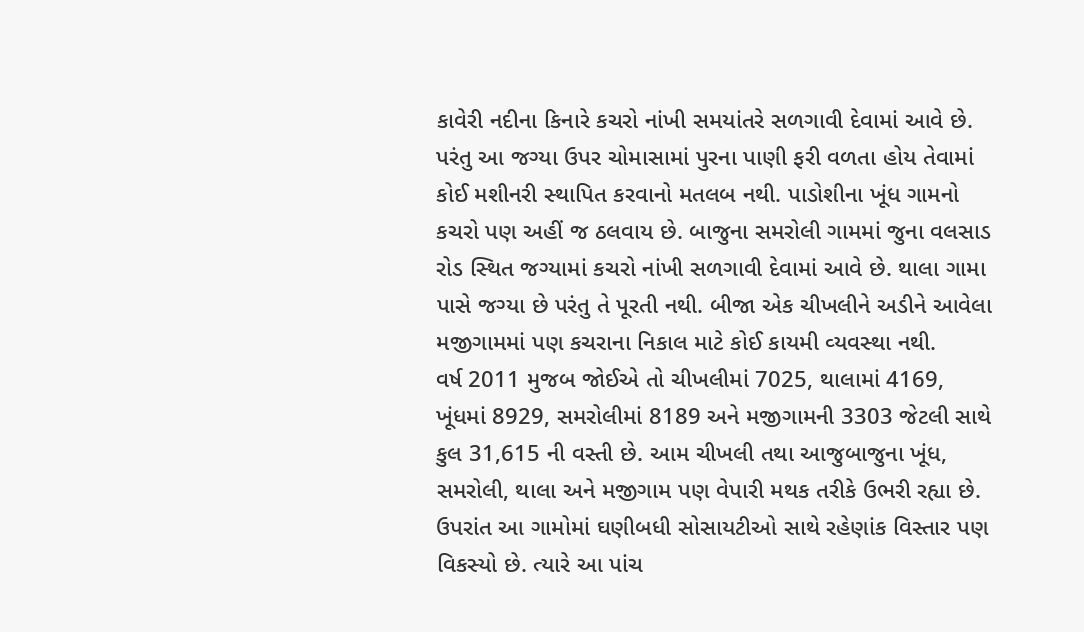કાવેરી નદીના કિનારે કચરો નાંખી સમયાંતરે સળગાવી દેવામાં આવે છે. પરંતુ આ જગ્‍યા ઉપર ચોમાસામાં પુરના પાણી ફરી વળતા હોય તેવામાં કોઈ મશીનરી સ્‍થાપિત કરવાનો મતલબ નથી. પાડોશીના ખૂંધ ગામનો કચરો પણ અહીં જ ઠલવાય છે. બાજુના સમરોલી ગામમાં જુના વલસાડ રોડ સ્‍થિત જગ્‍યામાં કચરો નાંખી સળગાવી દેવામાં આવે છે. થાલા ગામા પાસે જગ્‍યા છે પરંતુ તે પૂરતી નથી. બીજા એક ચીખલીને અડીને આવેલા મજીગામમાં પણ કચરાના નિકાલ માટે કોઈ કાયમી વ્‍યવસ્‍થા નથી.
વર્ષ 2011 મુજબ જોઈએ તો ચીખલીમાં 7025, થાલામાં 4169, ખૂંધમાં 8929, સમરોલીમાં 8189 અને મજીગામની 3303 જેટલી સાથે કુલ 31,615 ની વસ્‍તી છે. આમ ચીખલી તથા આજુબાજુના ખૂંધ, સમરોલી, થાલા અને મજીગામ પણ વેપારી મથક તરીકે ઉભરી રહ્યા છે. ઉપરાંત આ ગામોમાં ઘણીબધી સોસાયટીઓ સાથે રહેણાંક વિસ્‍તાર પણ વિકસ્‍યો છે. ત્‍યારે આ પાંચ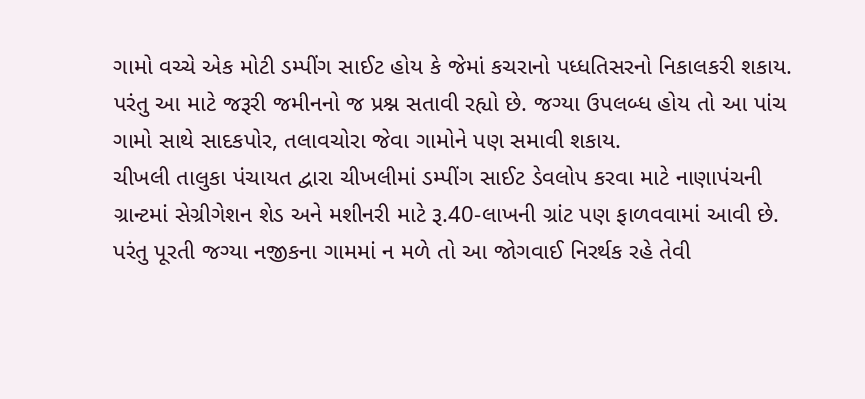ગામો વચ્‍ચે એક મોટી ડમ્‍પીંગ સાઈટ હોય કે જેમાં કચરાનો પધ્‍ધતિસરનો નિકાલકરી શકાય. પરંતુ આ માટે જરૂરી જમીનનો જ પ્રશ્ન સતાવી રહ્યો છે. જગ્‍યા ઉપલબ્‍ધ હોય તો આ પાંચ ગામો સાથે સાદકપોર, તલાવચોરા જેવા ગામોને પણ સમાવી શકાય.
ચીખલી તાલુકા પંચાયત દ્વારા ચીખલીમાં ડમ્‍પીંગ સાઈટ ડેવલોપ કરવા માટે નાણાપંચની ગ્રાન્‍ટમાં સેગ્રીગેશન શેડ અને મશીનરી માટે રૂ.40-લાખની ગ્રાંટ પણ ફાળવવામાં આવી છે. પરંતુ પૂરતી જગ્‍યા નજીકના ગામમાં ન મળે તો આ જોગવાઈ નિરર્થક રહે તેવી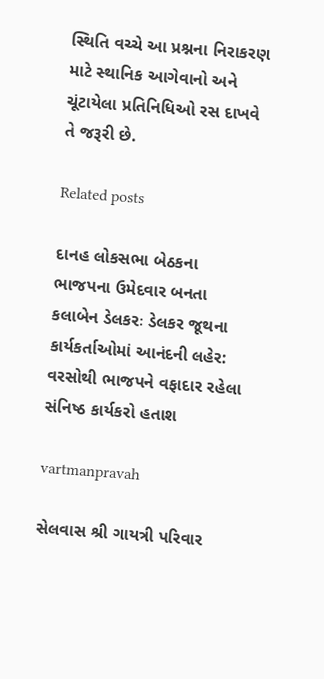સ્‍થિતિ વચ્‍ચે આ પ્રશ્નના નિરાકરણ માટે સ્‍થાનિક આગેવાનો અને ચૂંટાયેલા પ્રતિનિધિઓ રસ દાખવે તે જરૂરી છે.

Related posts

દાનહ લોકસભા બેઠકના ભાજપના ઉમેદવાર બનતા કલાબેન ડેલકરઃ ડેલકર જૂથના કાર્યકર્તાઓમાં આનંદની લહેર: વરસોથી ભાજપને વફાદાર રહેલા સંનિષ્‍ઠ કાર્યકરો હતાશ

vartmanpravah

સેલવાસ શ્રી ગાયત્રી પરિવાર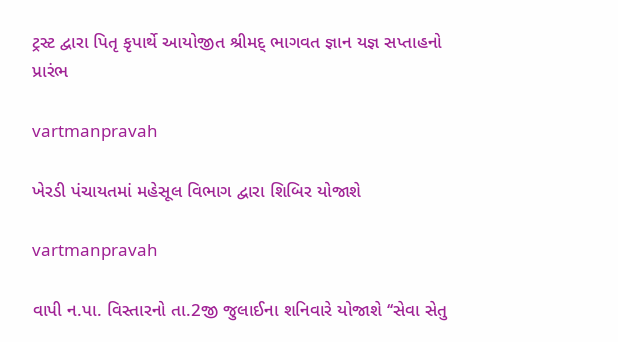ટ્રસ્‍ટ દ્વારા પિતૃ કૃપાર્થે આયોજીત શ્રીમદ્‌ ભાગવત જ્ઞાન યજ્ઞ સપ્તાહનો પ્રારંભ

vartmanpravah

ખેરડી પંચાયતમાં મહેસૂલ વિભાગ દ્વારા શિબિર યોજાશે

vartmanpravah

વાપી ન.પા. વિસ્‍તારનો તા.2જી જુલાઈના શનિવારે યોજાશે ‘‘સેવા સેતુ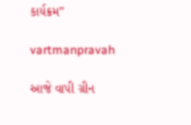કાર્યક્રમ”

vartmanpravah

આજે વાપી ગ્રીન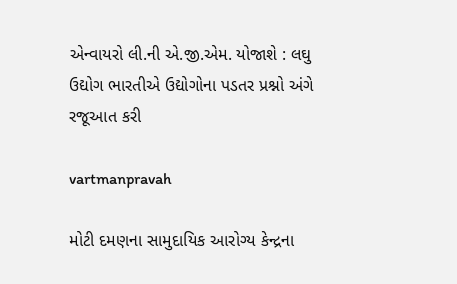એન્‍વાયરો લી.ની એ.જી.એમ. યોજાશે : લઘુ ઉદ્યોગ ભારતીએ ઉદ્યોગોના પડતર પ્રશ્નો અંગે રજૂઆત કરી

vartmanpravah

મોટી દમણના સામુદાયિક આરોગ્‍ય કેન્‍દ્રના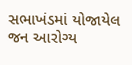સભાખંડમાં યોજાયેલ જન આરોગ્‍ય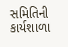સમિતિની કાર્યશાળા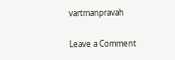vartmanpravah

Leave a Comment